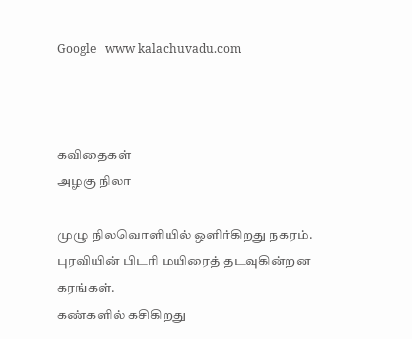Google   www kalachuvadu.com



கவிதைகள்
அழகு நிலா

முழு நிலவொளியில் ஒளிர்கிறது நகரம்.
புரவியின் பிடரி மயிரைத் தடவுகின்றன
கரங்கள்.
கண்களில் கசிகிறது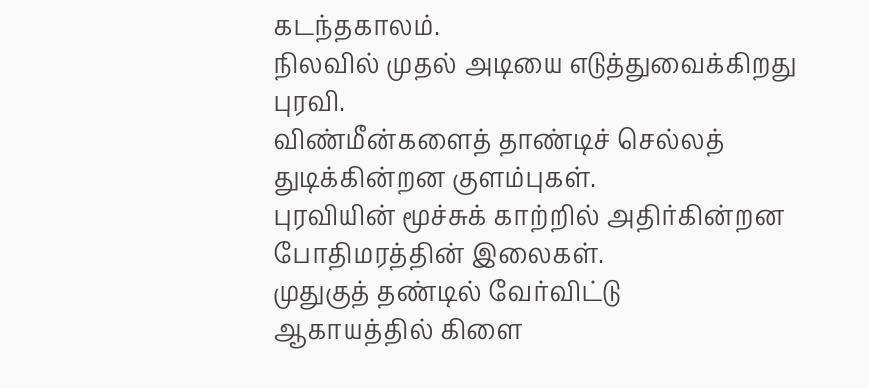கடந்தகாலம்.
நிலவில் முதல் அடியை எடுத்துவைக்கிறது
புரவி.
விண்மீன்களைத் தாண்டிச் செல்லத்
துடிக்கின்றன குளம்புகள்.
புரவியின் மூச்சுக் காற்றில் அதிர்கின்றன
போதிமரத்தின் இலைகள்.
முதுகுத் தண்டில் வேர்விட்டு
ஆகாயத்தில் கிளை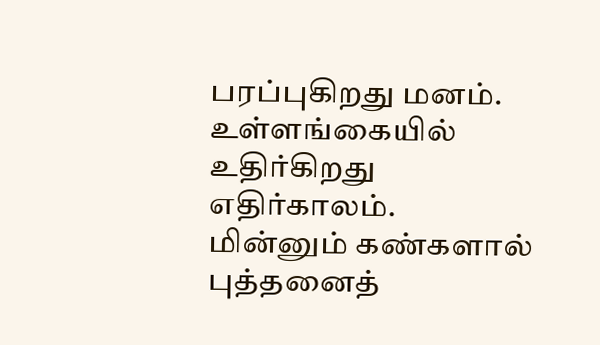பரப்புகிறது மனம்.
உள்ளங்கையில் உதிர்கிறது
எதிர்காலம்.
மின்னும் கண்களால் புத்தனைத்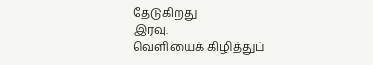தேடுகிறது
இரவு.
வெளியைக் கிழித்துப்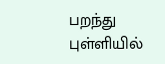பறந்து
புள்ளியில்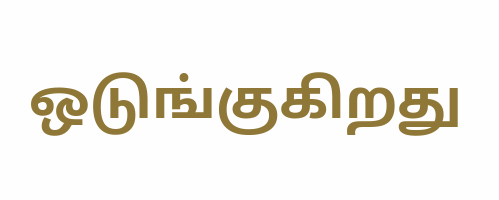ஒடுங்குகிறது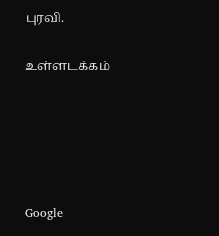புரவி.

உள்ளடக்கம்





Google